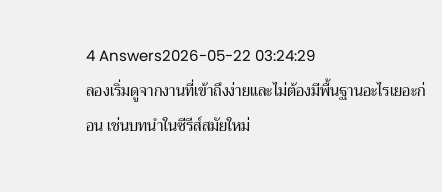4 Answers2026-05-22 03:24:29
ลองเริ่มดูจากงานที่เข้าถึงง่ายและไม่ต้องมีพื้นฐานอะไรเยอะก่อน เช่นบทนำในซีรีส์สมัยใหม่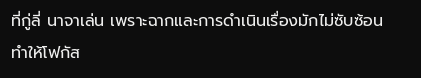ที่กู่ลี่ นาจาเล่น เพราะฉากและการดำเนินเรื่องมักไม่ซับซ้อน ทำให้โฟกัส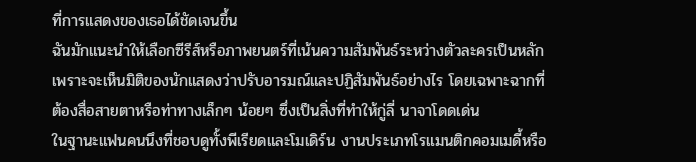ที่การแสดงของเธอได้ชัดเจนขึ้น
ฉันมักแนะนำให้เลือกซีรีส์หรือภาพยนตร์ที่เน้นความสัมพันธ์ระหว่างตัวละครเป็นหลัก เพราะจะเห็นมิติของนักแสดงว่าปรับอารมณ์และปฏิสัมพันธ์อย่างไร โดยเฉพาะฉากที่ต้องสื่อสายตาหรือท่าทางเล็กๆ น้อยๆ ซึ่งเป็นสิ่งที่ทำให้กู่ลี่ นาจาโดดเด่น
ในฐานะแฟนคนนึงที่ชอบดูทั้งพีเรียดและโมเดิร์น งานประเภทโรแมนติกคอมเมดี้หรือ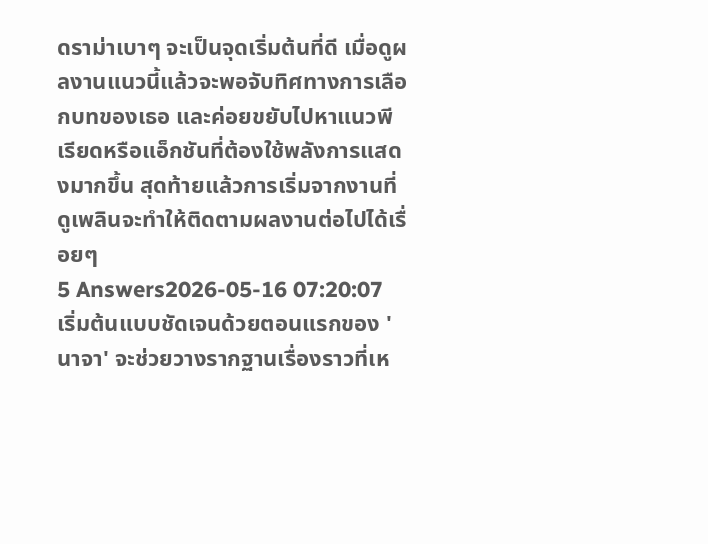ดราม่าเบาๆ จะเป็นจุดเริ่มต้นที่ดี เมื่อดูผลงานแนวนี้แล้วจะพอจับทิศทางการเลือกบทของเธอ และค่อยขยับไปหาแนวพีเรียดหรือแอ็กชันที่ต้องใช้พลังการแสดงมากขึ้น สุดท้ายแล้วการเริ่มจากงานที่ดูเพลินจะทำให้ติดตามผลงานต่อไปได้เรื่อยๆ
5 Answers2026-05-16 07:20:07
เริ่มต้นแบบชัดเจนด้วยตอนแรกของ 'นาจา' จะช่วยวางรากฐานเรื่องราวที่เห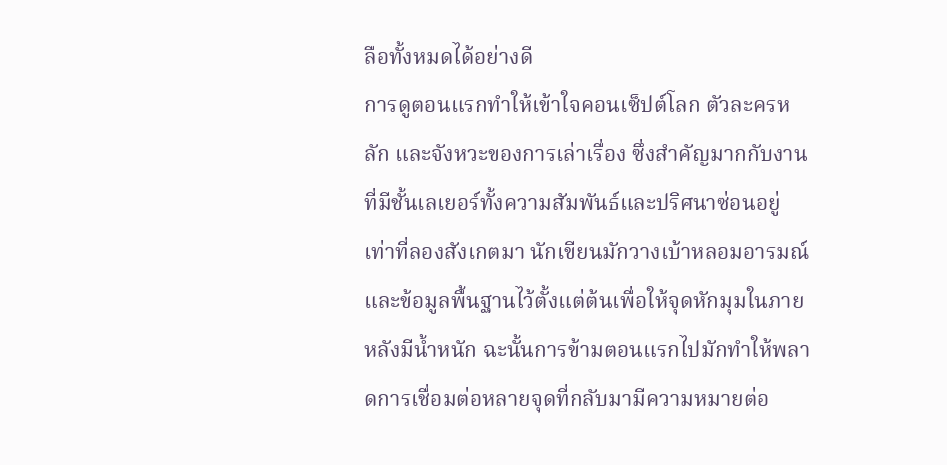ลือทั้งหมดได้อย่างดี
การดูตอนแรกทำให้เข้าใจคอนเซ็ปต์โลก ตัวละครหลัก และจังหวะของการเล่าเรื่อง ซึ่งสำคัญมากกับงานที่มีชั้นเลเยอร์ทั้งความสัมพันธ์และปริศนาซ่อนอยู่ เท่าที่ลองสังเกตมา นักเขียนมักวางเบ้าหลอมอารมณ์และข้อมูลพื้นฐานไว้ตั้งแต่ต้นเพื่อให้จุดหักมุมในภายหลังมีน้ำหนัก ฉะนั้นการข้ามตอนแรกไปมักทำให้พลาดการเชื่อมต่อหลายจุดที่กลับมามีความหมายต่อ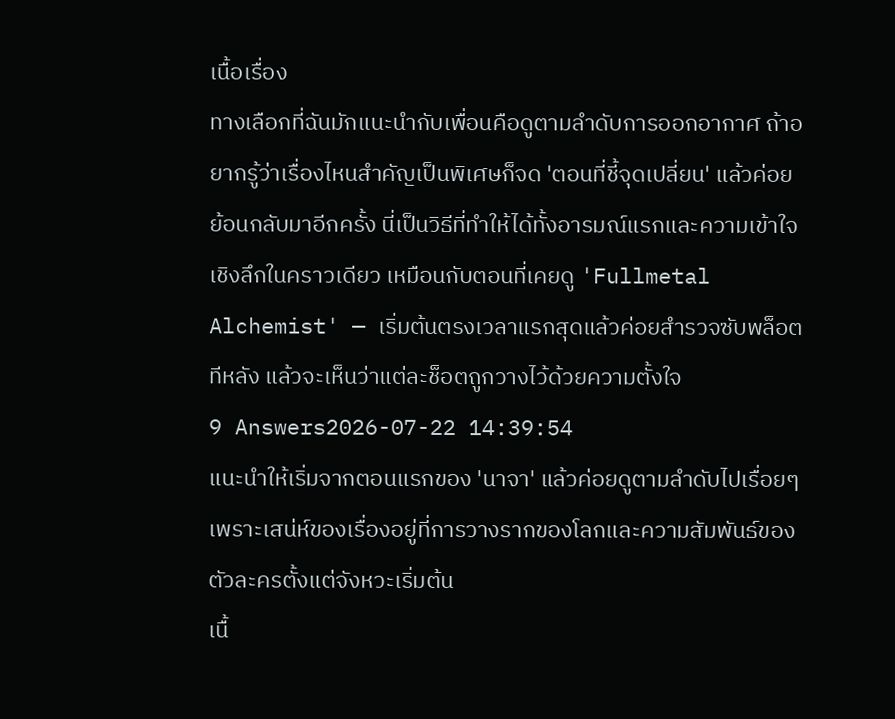เนื้อเรื่อง
ทางเลือกที่ฉันมักแนะนำกับเพื่อนคือดูตามลำดับการออกอากาศ ถ้าอยากรู้ว่าเรื่องไหนสำคัญเป็นพิเศษก็จด 'ตอนที่ชี้จุดเปลี่ยน' แล้วค่อยย้อนกลับมาอีกครั้ง นี่เป็นวิธีที่ทำให้ได้ทั้งอารมณ์แรกและความเข้าใจเชิงลึกในคราวเดียว เหมือนกับตอนที่เคยดู 'Fullmetal Alchemist' — เริ่มต้นตรงเวลาแรกสุดแล้วค่อยสำรวจซับพล็อตทีหลัง แล้วจะเห็นว่าแต่ละช็อตถูกวางไว้ด้วยความตั้งใจ
9 Answers2026-07-22 14:39:54
แนะนำให้เริ่มจากตอนแรกของ 'นาจา' แล้วค่อยดูตามลำดับไปเรื่อยๆ เพราะเสน่ห์ของเรื่องอยู่ที่การวางรากของโลกและความสัมพันธ์ของตัวละครตั้งแต่จังหวะเริ่มต้น
เนื้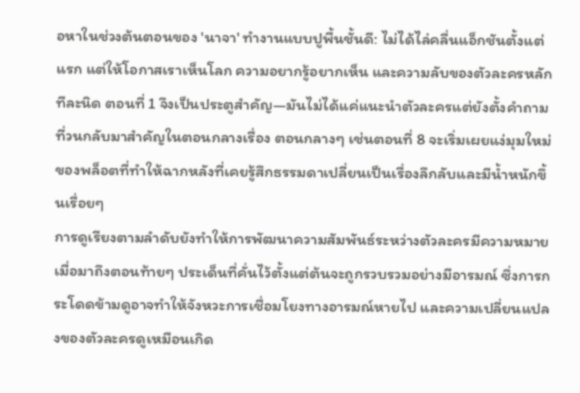อหาในช่วงต้นตอนของ 'นาจา' ทำงานแบบปูพื้นชั้นดี: ไม่ได้ไล่คลื่นแอ็กชันตั้งแต่แรก แต่ให้โอกาสเราเห็นโลก ความอยากรู้อยากเห็น และความลับของตัวละครหลัก ทีละนิด ตอนที่ 1 จึงเป็นประตูสำคัญ—มันไม่ได้แค่แนะนำตัวละครแต่ยังตั้งคำถามที่วนกลับมาสำคัญในตอนกลางเรื่อง ตอนกลางๆ เช่นตอนที่ 8 จะเริ่มเผยแง่มุมใหม่ของพล็อตที่ทำให้ฉากหลังที่เคยรู้สึกธรรมดาเปลี่ยนเป็นเรื่องลึกลับและมีน้ำหนักขึ้นเรื่อยๆ
การดูเรียงตามลำดับยังทำให้การพัฒนาความสัมพันธ์ระหว่างตัวละครมีความหมาย เมื่อมาถึงตอนท้ายๆ ประเด็นที่คั่นไว้ตั้งแต่ต้นจะถูกรวบรวมอย่างมีอารมณ์ ซึ่งการกระโดดข้ามดูอาจทำให้จังหวะการเชื่อมโยงทางอารมณ์หายไป และความเปลี่ยนแปลงของตัวละครดูเหมือนเกิด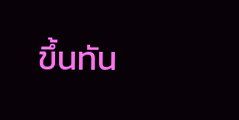ขึ้นทัน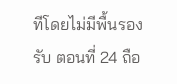ทีโดยไม่มีพื้นรองรับ ตอนที่ 24 ถือ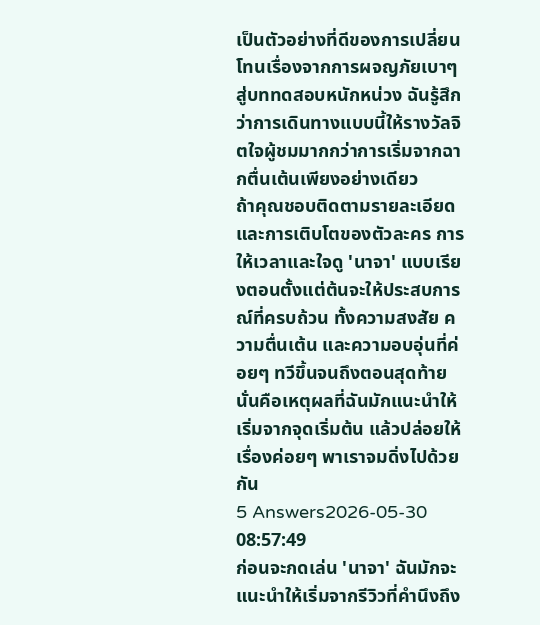เป็นตัวอย่างที่ดีของการเปลี่ยนโทนเรื่องจากการผจญภัยเบาๆ สู่บททดสอบหนักหน่วง ฉันรู้สึกว่าการเดินทางแบบนี้ให้รางวัลจิตใจผู้ชมมากกว่าการเริ่มจากฉากตื่นเต้นเพียงอย่างเดียว
ถ้าคุณชอบติดตามรายละเอียดและการเติบโตของตัวละคร การให้เวลาและใจดู 'นาจา' แบบเรียงตอนตั้งแต่ต้นจะให้ประสบการณ์ที่ครบถ้วน ทั้งความสงสัย ความตื่นเต้น และความอบอุ่นที่ค่อยๆ ทวีขึ้นจนถึงตอนสุดท้าย นั่นคือเหตุผลที่ฉันมักแนะนำให้เริ่มจากจุดเริ่มต้น แล้วปล่อยให้เรื่องค่อยๆ พาเราจมดิ่งไปด้วยกัน
5 Answers2026-05-30 08:57:49
ก่อนจะกดเล่น 'นาจา' ฉันมักจะแนะนำให้เริ่มจากรีวิวที่คำนึงถึง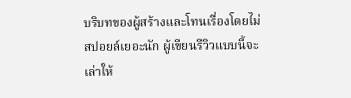บริบทของผู้สร้างและโทนเรื่องโดยไม่สปอยล์เยอะนัก ผู้เขียนรีวิวแบบนี้จะเล่าให้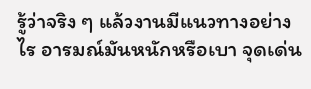รู้ว่าจริง ๆ แล้วงานมีแนวทางอย่างไร อารมณ์มันหนักหรือเบา จุดเด่น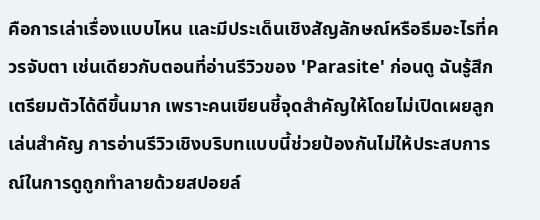คือการเล่าเรื่องแบบไหน และมีประเด็นเชิงสัญลักษณ์หรือธีมอะไรที่ควรจับตา เช่นเดียวกับตอนที่อ่านรีวิวของ 'Parasite' ก่อนดู ฉันรู้สึกเตรียมตัวได้ดีขึ้นมาก เพราะคนเขียนชี้จุดสำคัญให้โดยไม่เปิดเผยลูกเล่นสำคัญ การอ่านรีวิวเชิงบริบทแบบนี้ช่วยป้องกันไม่ให้ประสบการณ์ในการดูถูกทำลายด้วยสปอยล์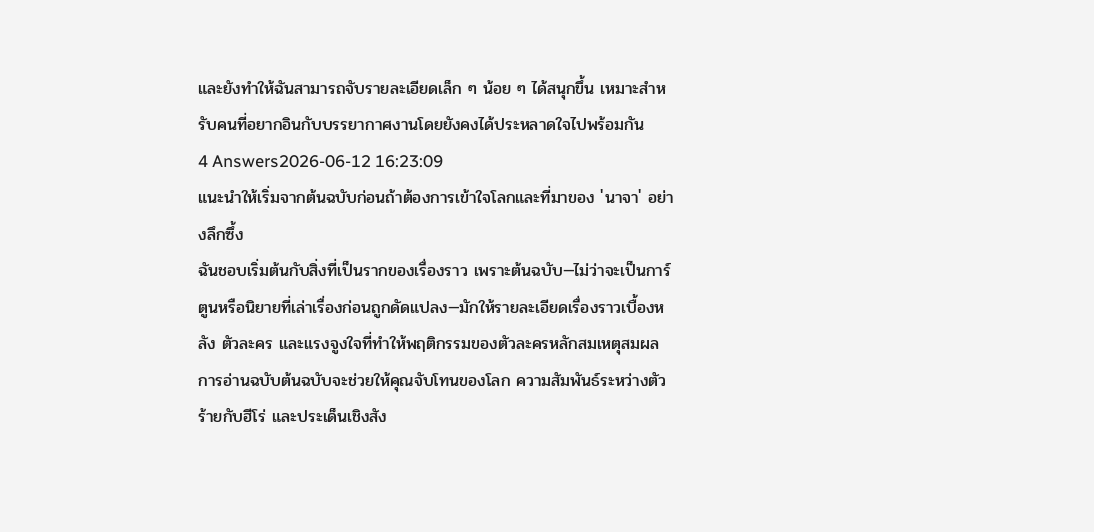และยังทำให้ฉันสามารถจับรายละเอียดเล็ก ๆ น้อย ๆ ได้สนุกขึ้น เหมาะสำหรับคนที่อยากอินกับบรรยากาศงานโดยยังคงได้ประหลาดใจไปพร้อมกัน
4 Answers2026-06-12 16:23:09
แนะนำให้เริ่มจากต้นฉบับก่อนถ้าต้องการเข้าใจโลกและที่มาของ 'นาจา' อย่างลึกซึ้ง
ฉันชอบเริ่มต้นกับสิ่งที่เป็นรากของเรื่องราว เพราะต้นฉบับ—ไม่ว่าจะเป็นการ์ตูนหรือนิยายที่เล่าเรื่องก่อนถูกดัดแปลง—มักให้รายละเอียดเรื่องราวเบื้องหลัง ตัวละคร และแรงจูงใจที่ทำให้พฤติกรรมของตัวละครหลักสมเหตุสมผล การอ่านฉบับต้นฉบับจะช่วยให้คุณจับโทนของโลก ความสัมพันธ์ระหว่างตัวร้ายกับฮีโร่ และประเด็นเชิงสัง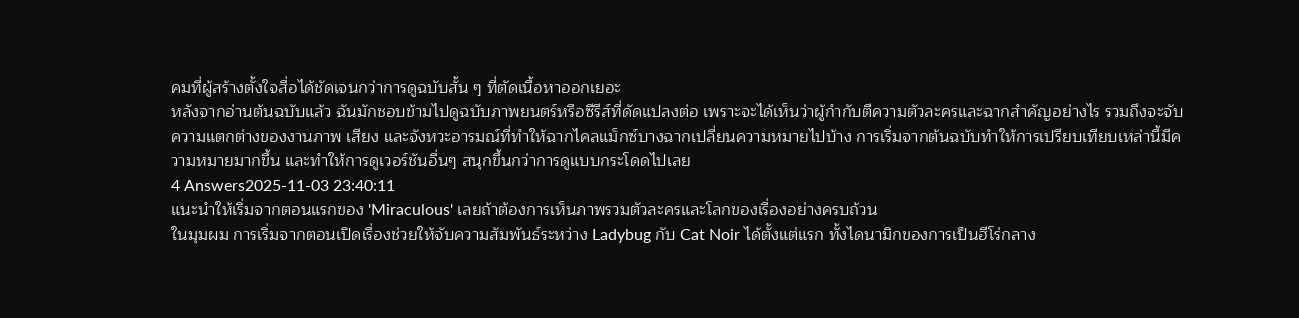คมที่ผู้สร้างตั้งใจสื่อได้ชัดเจนกว่าการดูฉบับสั้น ๆ ที่ตัดเนื้อหาออกเยอะ
หลังจากอ่านต้นฉบับแล้ว ฉันมักชอบข้ามไปดูฉบับภาพยนตร์หรือซีรีส์ที่ดัดแปลงต่อ เพราะจะได้เห็นว่าผู้กำกับตีความตัวละครและฉากสำคัญอย่างไร รวมถึงจะจับความแตกต่างของงานภาพ เสียง และจังหวะอารมณ์ที่ทำให้ฉากไคลแม็กซ์บางฉากเปลี่ยนความหมายไปบ้าง การเริ่มจากต้นฉบับทำให้การเปรียบเทียบเหล่านี้มีความหมายมากขึ้น และทำให้การดูเวอร์ชันอื่นๆ สนุกขึ้นกว่าการดูแบบกระโดดไปเลย
4 Answers2025-11-03 23:40:11
แนะนำให้เริ่มจากตอนแรกของ 'Miraculous' เลยถ้าต้องการเห็นภาพรวมตัวละครและโลกของเรื่องอย่างครบถ้วน
ในมุมผม การเริ่มจากตอนเปิดเรื่องช่วยให้จับความสัมพันธ์ระหว่าง Ladybug กับ Cat Noir ได้ตั้งแต่แรก ทั้งไดนามิกของการเป็นฮีโร่กลาง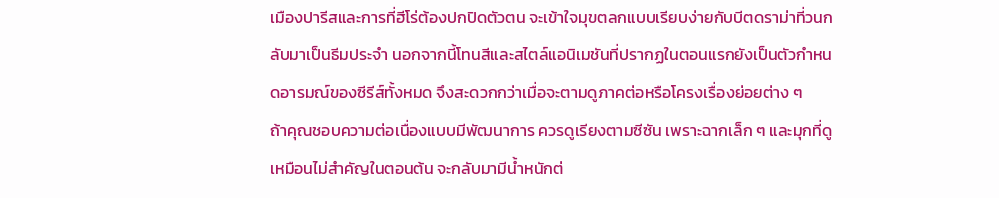เมืองปารีสและการที่ฮีโร่ต้องปกปิดตัวตน จะเข้าใจมุขตลกแบบเรียบง่ายกับบีตดราม่าที่วนกลับมาเป็นธีมประจำ นอกจากนี้โทนสีและสไตล์แอนิเมชันที่ปรากฏในตอนแรกยังเป็นตัวกำหนดอารมณ์ของซีรีส์ทั้งหมด จึงสะดวกกว่าเมื่อจะตามดูภาคต่อหรือโครงเรื่องย่อยต่าง ๆ
ถ้าคุณชอบความต่อเนื่องแบบมีพัฒนาการ ควรดูเรียงตามซีซัน เพราะฉากเล็ก ๆ และมุกที่ดูเหมือนไม่สำคัญในตอนต้น จะกลับมามีน้ำหนักต่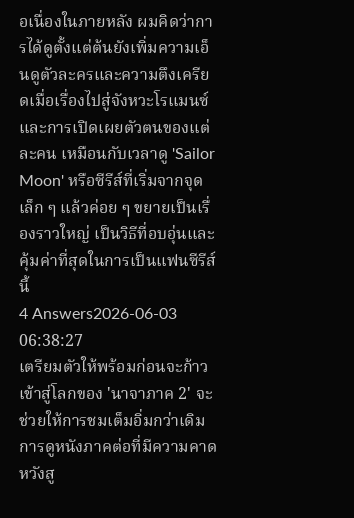อเนื่องในภายหลัง ผมคิดว่าการได้ดูตั้งแต่ต้นยังเพิ่มความเอ็นดูตัวละครและความตึงเครียดเมื่อเรื่องไปสู่จังหวะโรแมนซ์และการเปิดเผยตัวตนของแต่ละคน เหมือนกับเวลาดู 'Sailor Moon' หรือซีรีส์ที่เริ่มจากจุดเล็ก ๆ แล้วค่อย ๆ ขยายเป็นเรื่องราวใหญ่ เป็นวิธีที่อบอุ่นและคุ้มค่าที่สุดในการเป็นแฟนซีรีส์นี้
4 Answers2026-06-03 06:38:27
เตรียมตัวให้พร้อมก่อนจะก้าวเข้าสู่โลกของ 'นาจาภาค 2' จะช่วยให้การชมเต็มอิ่มกว่าเดิม
การดูหนังภาคต่อที่มีความคาดหวังสู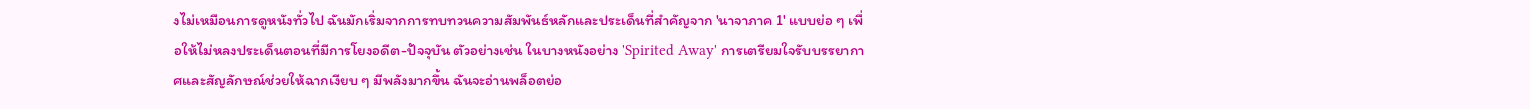งไม่เหมือนการดูหนังทั่วไป ฉันมักเริ่มจากการทบทวนความสัมพันธ์หลักและประเด็นที่สำคัญจาก 'นาจาภาค 1' แบบย่อ ๆ เพื่อให้ไม่หลงประเด็นตอนที่มีการโยงอดีต-ปัจจุบัน ตัวอย่างเช่น ในบางหนังอย่าง 'Spirited Away' การเตรียมใจรับบรรยากาศและสัญลักษณ์ช่วยให้ฉากเงียบ ๆ มีพลังมากขึ้น ฉันจะอ่านพล็อตย่อ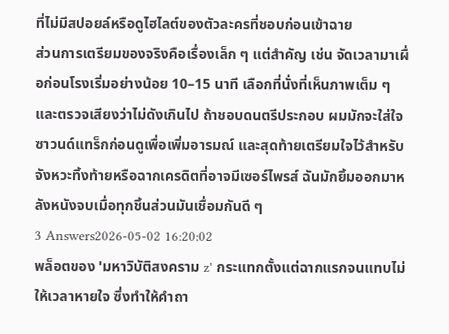ที่ไม่มีสปอยล์หรือดูไฮไลต์ของตัวละครที่ชอบก่อนเข้าฉาย
ส่วนการเตรียมของจริงคือเรื่องเล็ก ๆ แต่สำคัญ เช่น จัดเวลามาเผื่อก่อนโรงเริ่มอย่างน้อย 10–15 นาที เลือกที่นั่งที่เห็นภาพเต็ม ๆ และตรวจเสียงว่าไม่ดังเกินไป ถ้าชอบดนตรีประกอบ ผมมักจะใส่ใจซาวนด์แทร็กก่อนดูเพื่อเพิ่มอารมณ์ และสุดท้ายเตรียมใจไว้สำหรับจังหวะทิ้งท้ายหรือฉากเครดิตที่อาจมีเซอร์ไพรส์ ฉันมักยิ้มออกมาหลังหนังจบเมื่อทุกชิ้นส่วนมันเชื่อมกันดี ๆ
3 Answers2026-05-02 16:20:02
พล็อตของ 'มหาวิบัติสงคราม z' กระแทกตั้งแต่ฉากแรกจนแทบไม่ให้เวลาหายใจ ซึ่งทำให้คำถา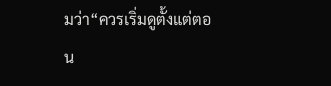มว่า“ควรเริ่มดูตั้งแต่ตอน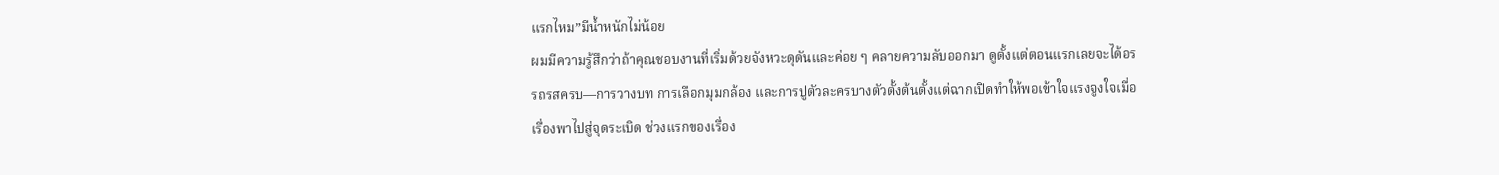แรกไหม”มีน้ำหนักไม่น้อย
ผมมีความรู้สึกว่าถ้าคุณชอบงานที่เริ่มด้วยจังหวะดุดันและค่อย ๆ คลายความลับออกมา ดูตั้งแต่ตอนแรกเลยจะได้อรรถรสครบ—การวางบท การเลือกมุมกล้อง และการปูตัวละครบางตัวตั้งต้นตั้งแต่ฉากเปิดทำให้พอเข้าใจแรงจูงใจเมื่อเรื่องพาไปสู่จุดระเบิด ช่วงแรกของเรื่อง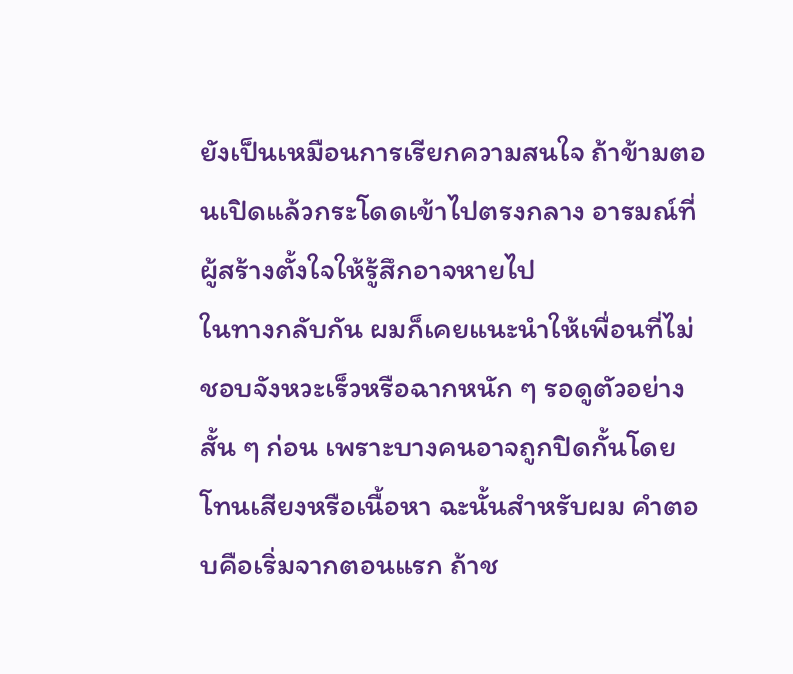ยังเป็นเหมือนการเรียกความสนใจ ถ้าข้ามตอนเปิดแล้วกระโดดเข้าไปตรงกลาง อารมณ์ที่ผู้สร้างตั้งใจให้รู้สึกอาจหายไป
ในทางกลับกัน ผมก็เคยแนะนำให้เพื่อนที่ไม่ชอบจังหวะเร็วหรือฉากหนัก ๆ รอดูตัวอย่างสั้น ๆ ก่อน เพราะบางคนอาจถูกปิดกั้นโดยโทนเสียงหรือเนื้อหา ฉะนั้นสำหรับผม คำตอบคือเริ่มจากตอนแรก ถ้าช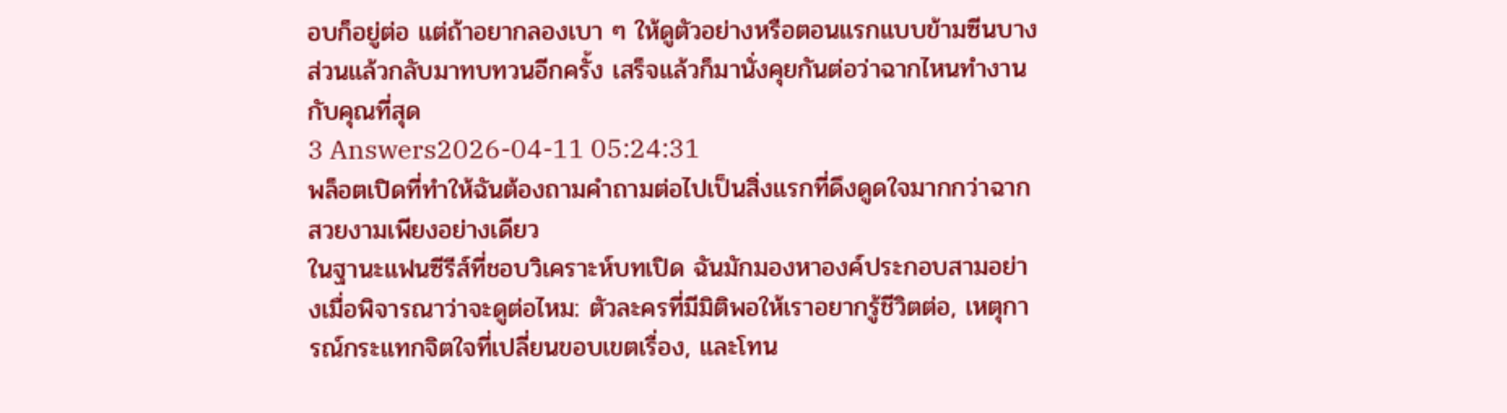อบก็อยู่ต่อ แต่ถ้าอยากลองเบา ๆ ให้ดูตัวอย่างหรือตอนแรกแบบข้ามซีนบางส่วนแล้วกลับมาทบทวนอีกครั้ง เสร็จแล้วก็มานั่งคุยกันต่อว่าฉากไหนทำงานกับคุณที่สุด
3 Answers2026-04-11 05:24:31
พล็อตเปิดที่ทำให้ฉันต้องถามคำถามต่อไปเป็นสิ่งแรกที่ดึงดูดใจมากกว่าฉากสวยงามเพียงอย่างเดียว
ในฐานะแฟนซีรีส์ที่ชอบวิเคราะห์บทเปิด ฉันมักมองหาองค์ประกอบสามอย่างเมื่อพิจารณาว่าจะดูต่อไหม: ตัวละครที่มีมิติพอให้เราอยากรู้ชีวิตต่อ, เหตุการณ์กระแทกจิตใจที่เปลี่ยนขอบเขตเรื่อง, และโทน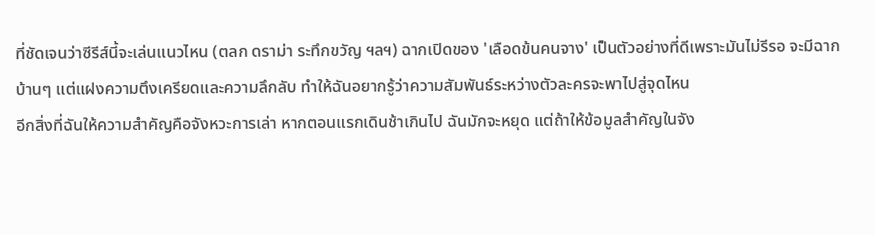ที่ชัดเจนว่าซีรีส์นี้จะเล่นแนวไหน (ตลก ดราม่า ระทึกขวัญ ฯลฯ) ฉากเปิดของ 'เลือดข้นคนจาง' เป็นตัวอย่างที่ดีเพราะมันไม่รีรอ จะมีฉากบ้านๆ แต่แฝงความตึงเครียดและความลึกลับ ทำให้ฉันอยากรู้ว่าความสัมพันธ์ระหว่างตัวละครจะพาไปสู่จุดไหน
อีกสิ่งที่ฉันให้ความสำคัญคือจังหวะการเล่า หากตอนแรกเดินช้าเกินไป ฉันมักจะหยุด แต่ถ้าให้ข้อมูลสำคัญในจัง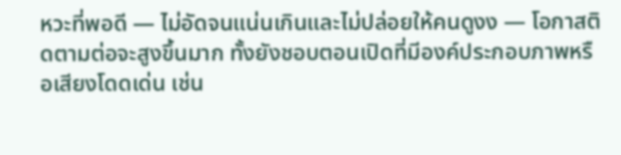หวะที่พอดี — ไม่อัดจนแน่นเกินและไม่ปล่อยให้คนดูงง — โอกาสติดตามต่อจะสูงขึ้นมาก ทั้งยังชอบตอนเปิดที่มีองค์ประกอบภาพหรือเสียงโดดเด่น เช่น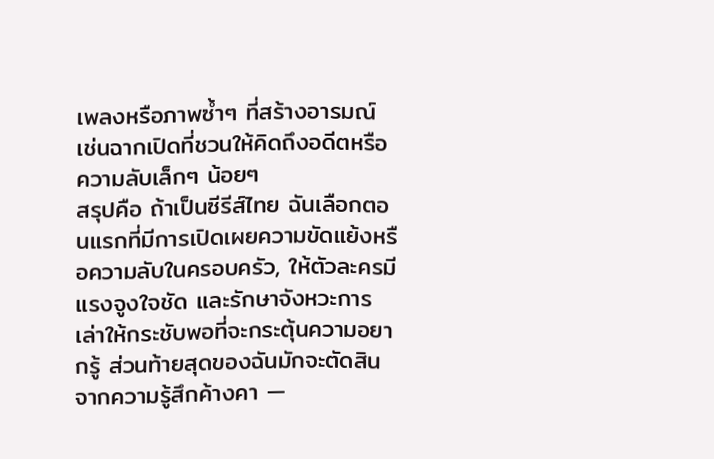เพลงหรือภาพซ้ำๆ ที่สร้างอารมณ์ เช่นฉากเปิดที่ชวนให้คิดถึงอดีตหรือความลับเล็กๆ น้อยๆ
สรุปคือ ถ้าเป็นซีรีส์ไทย ฉันเลือกตอนแรกที่มีการเปิดเผยความขัดแย้งหรือความลับในครอบครัว, ให้ตัวละครมีแรงจูงใจชัด และรักษาจังหวะการเล่าให้กระชับพอที่จะกระตุ้นความอยากรู้ ส่วนท้ายสุดของฉันมักจะตัดสินจากความรู้สึกค้างคา —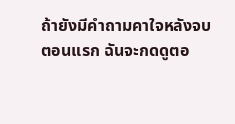ถ้ายังมีคำถามคาใจหลังจบตอนแรก ฉันจะกดดูตอ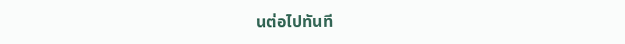นต่อไปทันที